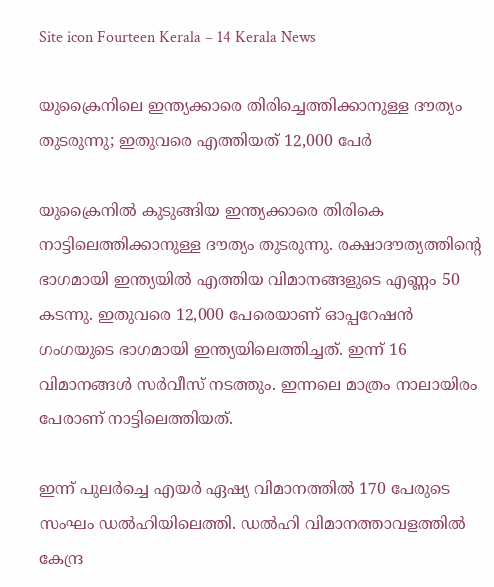Site icon Fourteen Kerala – 14 Kerala News

യുക്രൈനിലെ ഇന്ത്യക്കാരെ തിരിച്ചെത്തിക്കാനുള്ള ദൗത്യം തുടരുന്നു; ഇതുവരെ എത്തിയത് 12,000 പേര്‍

യുക്രൈനില്‍ കുടുങ്ങിയ ഇന്ത്യക്കാരെ തിരികെ നാട്ടിലെത്തിക്കാനുള്ള ദൗത്യം തുടരുന്നു. രക്ഷാദൗത്യത്തിന്റെ ഭാഗമായി ഇന്ത്യയില്‍ എത്തിയ വിമാനങ്ങളുടെ എണ്ണം 50 കടന്നു. ഇതുവരെ 12,000 പേരെയാണ് ഓപ്പറേഷന്‍ ഗംഗയുടെ ഭാഗമായി ഇന്ത്യയിലെത്തിച്ചത്. ഇന്ന് 16 വിമാനങ്ങള്‍ സര്‍വീസ് നടത്തും. ഇന്നലെ മാത്രം നാലായിരം പേരാണ് നാട്ടിലെത്തിയത്.

ഇന്ന് പുലര്‍ച്ചെ എയര്‍ ഏഷ്യ വിമാനത്തില്‍ 170 പേരുടെ സംഘം ഡല്‍ഹിയിലെത്തി. ഡല്‍ഹി വിമാനത്താവളത്തില്‍ കേന്ദ്ര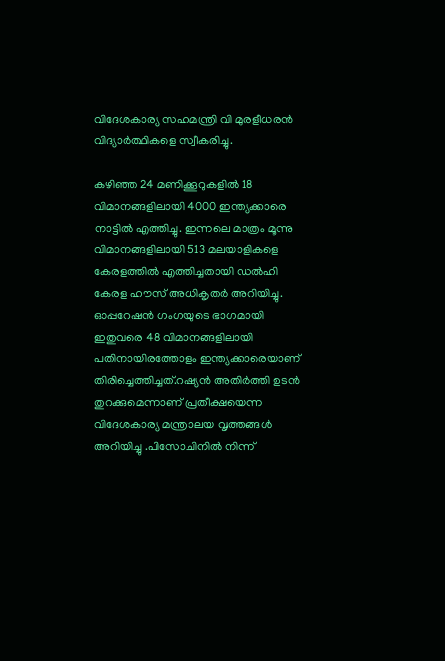വിദേശകാര്യ സഹമന്ത്രി വി മുരളീധരന്‍ വിദ്യാര്‍ത്ഥികളെ സ്വീകരിച്ചു.

കഴിഞ്ഞ 24 മണിക്കൂറുകളില്‍ 18 വിമാനങ്ങളിലായി 4000 ഇന്ത്യക്കാരെ നാട്ടില്‍ എത്തിച്ചു. ഇന്നലെ മാത്രം മൂന്നു വിമാനങ്ങളിലായി 513 മലയാളികളെ കേരളത്തില്‍ എത്തിച്ചതായി ഡല്‍ഹി കേരള ഹൗസ് അധികൃതര്‍ അറിയിച്ചു. ഓപ്പറേഷന്‍ ഗംഗയുടെ ഭാഗമായി ഇതുവരെ 48 വിമാനങ്ങളിലായി പതിനായിരത്തോളം ഇന്ത്യക്കാരെയാണ് തിരിച്ചെത്തിച്ചത്.റഷ്യന്‍ അതിര്‍ത്തി ഉടന്‍ തുറക്കുമെന്നാണ് പ്രതീക്ഷയെന്ന വിദേശകാര്യ മന്ത്രാലയ വൃത്തങ്ങള്‍ അറിയിച്ചു .പിസോചിനില്‍ നിന്ന്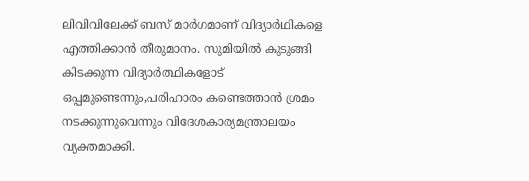ലിവിവിലേക്ക് ബസ് മാര്‍ഗമാണ് വിദ്യാര്‍ഥികളെ എത്തിക്കാന്‍ തീരുമാനം. സുമിയില്‍ കുടുങ്ങി കിടക്കുന്ന വിദ്യാര്‍ത്ഥികളോട് ഒപ്പമുണ്ടെന്നും,പരിഹാരം കണ്ടെത്താന്‍ ശ്രമം നടക്കുന്നുവെന്നും വിദേശകാര്യമന്ത്രാലയം വ്യക്തമാക്കി.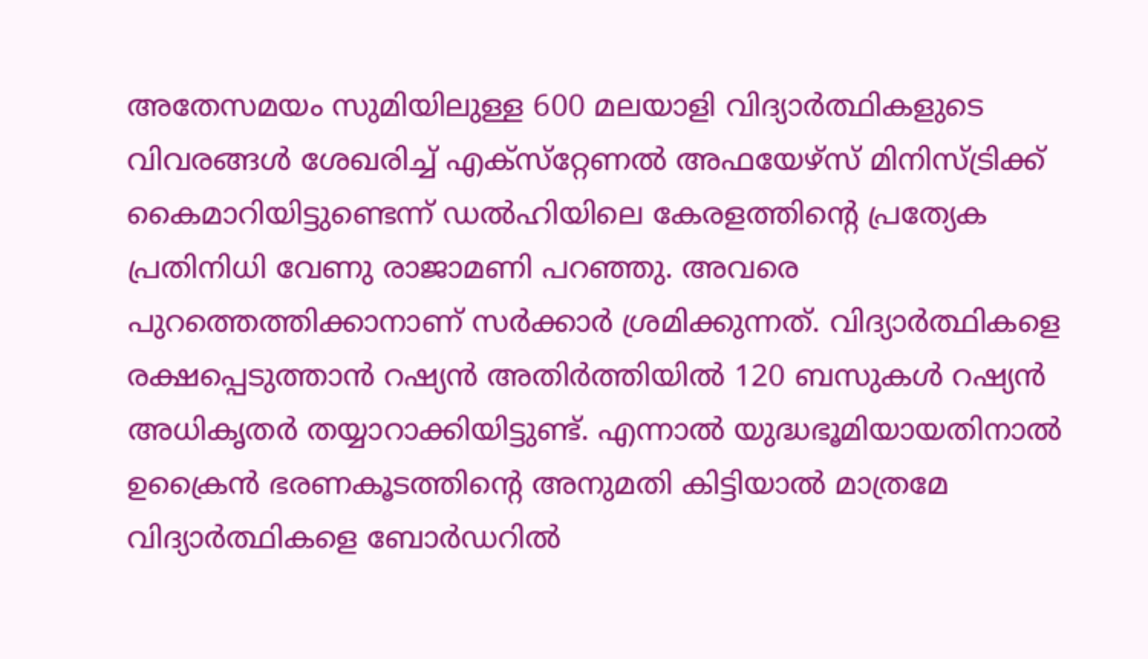അതേസമയം സുമിയിലുള്ള 600 മലയാളി വിദ്യാര്‍ത്ഥികളുടെ വിവരങ്ങള്‍ ശേഖരിച്ച് എക്‌സ്‌റ്റേണല്‍ അഫയേഴ്‌സ് മിനിസ്ട്രിക്ക് കൈമാറിയിട്ടുണ്ടെന്ന് ഡല്‍ഹിയിലെ കേരളത്തിന്റെ പ്രത്യേക പ്രതിനിധി വേണു രാജാമണി പറഞ്ഞു. അവരെ പുറത്തെത്തിക്കാനാണ് സര്‍ക്കാര്‍ ശ്രമിക്കുന്നത്. വിദ്യാര്‍ത്ഥികളെ രക്ഷപ്പെടുത്താന്‍ റഷ്യന്‍ അതിര്‍ത്തിയില്‍ 120 ബസുകള്‍ റഷ്യന്‍ അധികൃതര്‍ തയ്യാറാക്കിയിട്ടുണ്ട്. എന്നാല്‍ യുദ്ധഭൂമിയായതിനാല്‍ ഉക്രൈന്‍ ഭരണകൂടത്തിന്റെ അനുമതി കിട്ടിയാല്‍ മാത്രമേ വിദ്യാര്‍ത്ഥികളെ ബോര്‍ഡറില്‍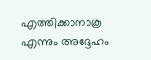എത്തിക്കാനാകൂ എന്നും അദ്ദേഹം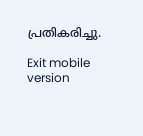പ്രതികരിച്ചു.

Exit mobile version